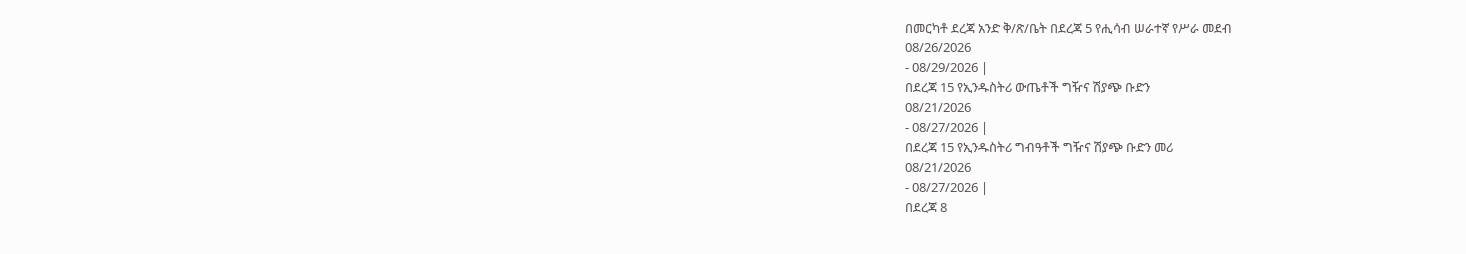በመርካቶ ደረጃ አንድ ቅ/ጽ/ቤት በደረጃ 5 የሒሳብ ሠራተኛ የሥራ መደብ
08/26/2026
- 08/29/2026 |
በደረጃ 15 የኢንዱስትሪ ውጤቶች ግዥና ሽያጭ ቡድን
08/21/2026
- 08/27/2026 |
በደረጃ 15 የኢንዱስትሪ ግብዓቶች ግዥና ሽያጭ ቡድን መሪ
08/21/2026
- 08/27/2026 |
በደረጃ 8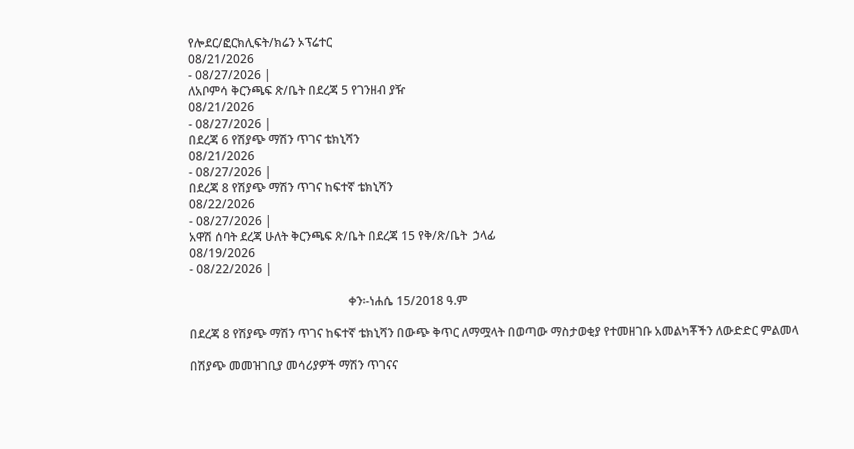የሎደር/ፎርክሊፍት/ክሬን ኦፕሬተር
08/21/2026
- 08/27/2026 |
ለአቦምሳ ቅርንጫፍ ጽ/ቤት በደረጃ 5 የገንዘብ ያዥ
08/21/2026
- 08/27/2026 |
በደረጃ 6 የሽያጭ ማሽን ጥገና ቴክኒሻን
08/21/2026
- 08/27/2026 |
በደረጃ 8 የሽያጭ ማሽን ጥገና ከፍተኛ ቴክኒሻን
08/22/2026
- 08/27/2026 |
አዋሽ ሰባት ደረጃ ሁለት ቅርንጫፍ ጽ/ቤት በደረጃ 15 የቅ/ጽ/ቤት  ኃላፊ
08/19/2026
- 08/22/2026 |

                                                     ቀን፡-ነሐሴ 15/2018 ዓ.ም

በደረጃ 8 የሽያጭ ማሽን ጥገና ከፍተኛ ቴክኒሻን በውጭ ቅጥር ለማሟላት በወጣው ማስታወቂያ የተመዘገቡ አመልካቾችን ለውድድር ምልመላ

በሽያጭ መመዝገቢያ መሳሪያዎች ማሽን ጥገናና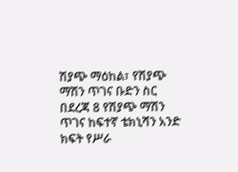ሽያጭ ማዕከል፣ የሽያጭ ማሽን ጥገና ቡድን ስር በደረጃ 8 የሽያጭ ማሽን ጥገና ከፍተኛ ቴክኒሻን አንድ ክፍት የሥራ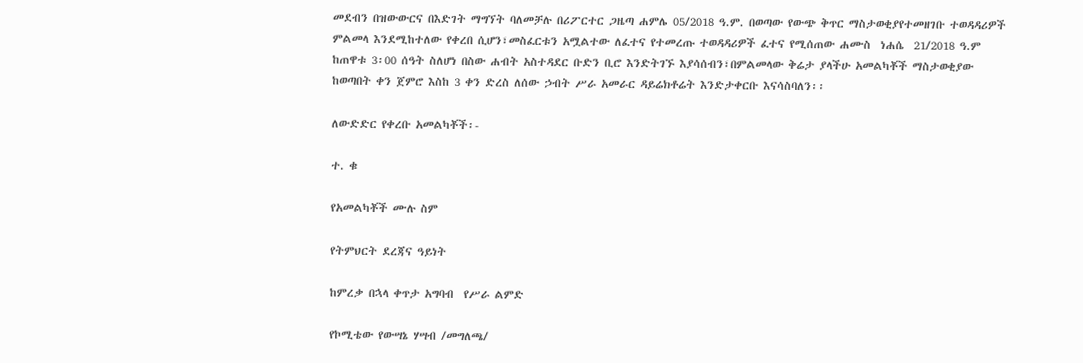መደብን በዝውውርና በእድገት ማግኘት ባለመቻሉ በሪፖርተር ጋዜጣ ሐምሌ 05/2018 ዓ.ም. በወጣው የውጭ ቅጥር ማስታወቂያየተመዘገቡ ተወዳዳሪዎች ምልመላ እንደሚከተለው የቀረበ ሲሆን፣መስፈርቱን አሟልተው ለፈተና የተመረጡ ተወዳዳሪዎች ፈተና የሚሰጠው ሐሙስ  ነሐሴ  21/2018 ዓ.ም  ከጠዋቱ 3፡00 ሰዓት ስለሆነ በስው ሐብት አስተዳደር ቡድን ቢሮ እንድትገኙ እያሳሰብን፣በምልመላው ቅሬታ ያላችሁ አመልካቾች ማስታወቂያው ከወጣበት ቀን ጀምሮ እስከ 3 ቀን ድረስ ለሰው ኃብት ሥራ አመራር ዳይሬክቶሬት እንድታቀርቡ እናሳስባለን፡፡

ለውድድር የቀረቡ አመልካቾች፡-

ተ. ቁ

የአመልካቾች ሙሉ ስም

የትምህርት ደረጃና ዓይነት

ከምረቃ በኋላ ቀጥታ አግባብ  የሥራ ልምድ

የኮሚቴው የውሣኔ ሃሣብ /መግለጫ/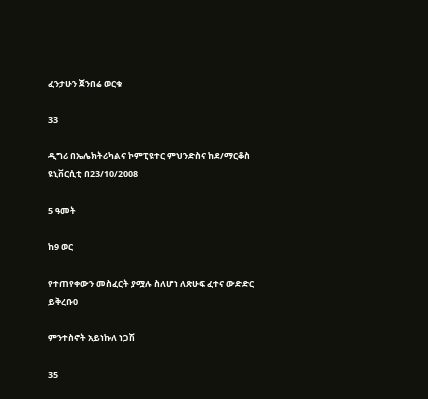ፈንታሁን ጀንበሬ ወርቁ

33

ዲግሪ በኤሌክትሪካልና ኮምፒዩተር ምህንድስና ከደ/ማርቆስ ዩኒቨርሲቲ በ23/10/2008

5 ዓመት

ከ9 ወር

የተጠየቀውን መስፈርት ያሟሉ ስለሆነ ለጽሁፍ ፈተና ውድድር ይቅረቡ0

ምንተስኖት አይነኩለ ነጋሽ

35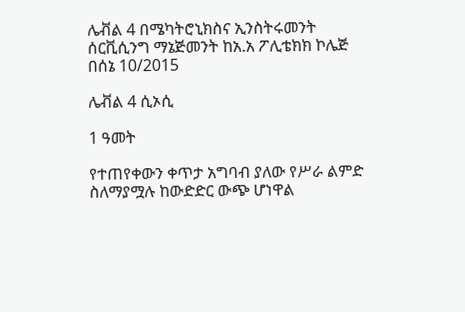ሌቭል 4 በሜካትሮኒክስና ኢንስትሩመንት ሰርቪሲንግ ማኔጅመንት ከአ.አ ፖሊቴክክ ኮሌጅ በሰኔ 10/2015

ሌቭል 4 ሲኦሲ

1 ዓመት

የተጠየቀውን ቀጥታ አግባብ ያለው የሥራ ልምድ ስለማያሟሉ ከውድድር ውጭ ሆነዋል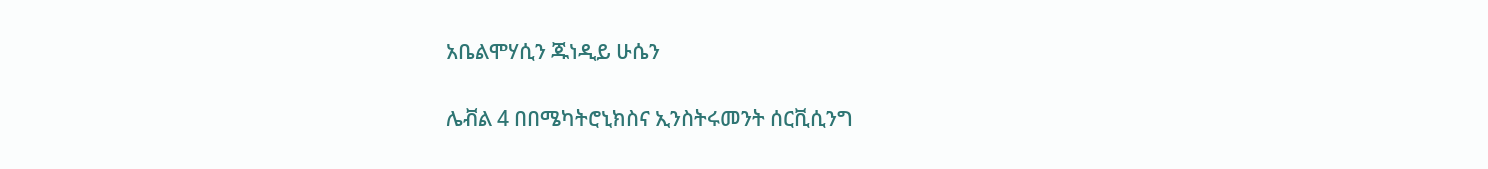አቤልሞሃሲን ጁነዲይ ሁሴን

ሌቭል 4 በበሜካትሮኒክስና ኢንስትሩመንት ሰርቪሲንግ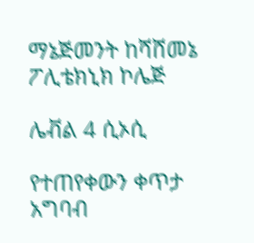ማኔጅመንት ከሻሸመኔ ፖሊቴክኒክ ኮሌጅ

ሌቭል 4 ሲኦሲ

የተጠየቀውን ቀጥታ አግባብ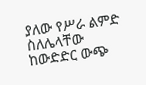ያለው የሥራ ልምድ ስለሌላቸው ከውድድር ውጭ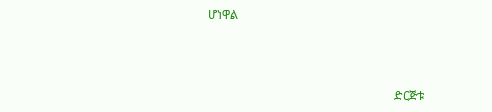ሆነዋል



                                                              ድርጅቱ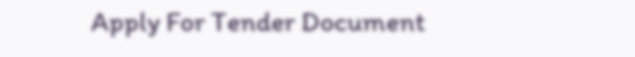Apply For Tender Document